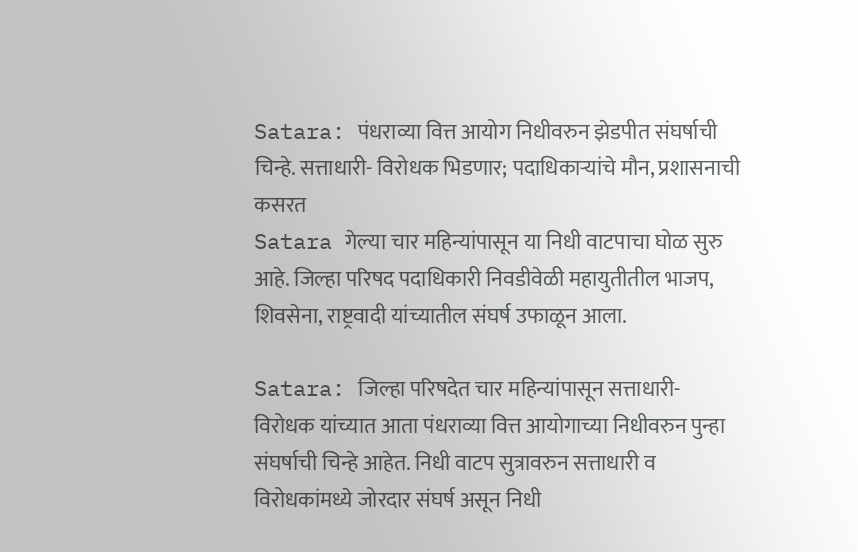Satara: पंधराव्या वित्त आयोग निधीवरुन झेडपीत संघर्षाची चिन्हे. सत्ताधारी- विरोधक भिडणार; पदाधिकाऱ्यांचे मौन, प्रशासनाची कसरत
Satara गेल्या चार महिन्यांपासून या निधी वाटपाचा घोळ सुरु आहे. जिल्हा परिषद पदाधिकारी निवडीवेळी महायुतीतील भाजप, शिवसेना, राष्ट्रवादी यांच्यातील संघर्ष उफाळून आला.

Satara: जिल्हा परिषदेत चार महिन्यांपासून सत्ताधारी- विरोधक यांच्यात आता पंधराव्या वित्त आयोगाच्या निधीवरुन पुन्हा संघर्षाची चिन्हे आहेत. निधी वाटप सुत्रावरुन सत्ताधारी व विरोधकांमध्ये जोरदार संघर्ष असून निधी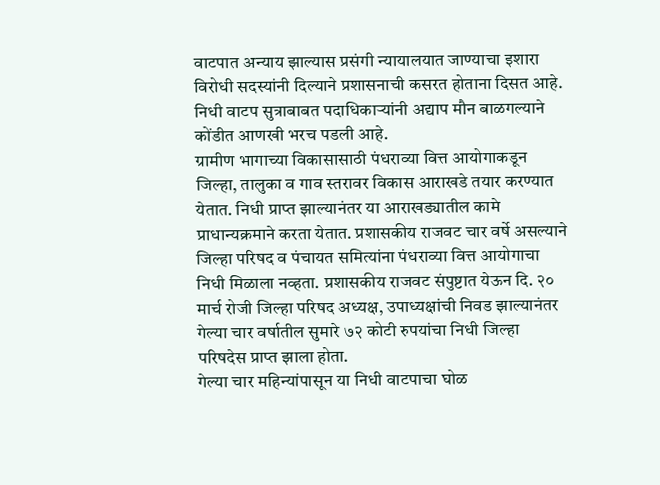वाटपात अन्याय झाल्यास प्रसंगी न्यायालयात जाण्याचा इशारा विरोधी सदस्यांनी दिल्याने प्रशासनाची कसरत होताना दिसत आहे. निधी वाटप सुत्राबाबत पदाधिकाऱ्यांनी अद्याप मौन बाळगल्याने कोंडीत आणखी भरच पडली आहे.
ग्रामीण भागाच्या विकासासाठी पंधराव्या वित्त आयोगाकडून जिल्हा, तालुका व गाव स्तरावर विकास आराखडे तयार करण्यात येतात. निधी प्राप्त झाल्यानंतर या आराखड्यातील कामे प्राधान्यक्रमाने करता येतात. प्रशासकीय राजवट चार वर्षे असल्याने जिल्हा परिषद व पंचायत समित्यांना पंधराव्या वित्त आयोगाचा निधी मिळाला नव्हता. प्रशासकीय राजवट संपुष्टात येऊन दि. २० मार्च रोजी जिल्हा परिषद अध्यक्ष, उपाध्यक्षांची निवड झाल्यानंतर गेल्या चार वर्षातील सुमारे ७२ कोटी रुपयांचा निधी जिल्हा परिषदेस प्राप्त झाला होता.
गेल्या चार महिन्यांपासून या निधी वाटपाचा घोळ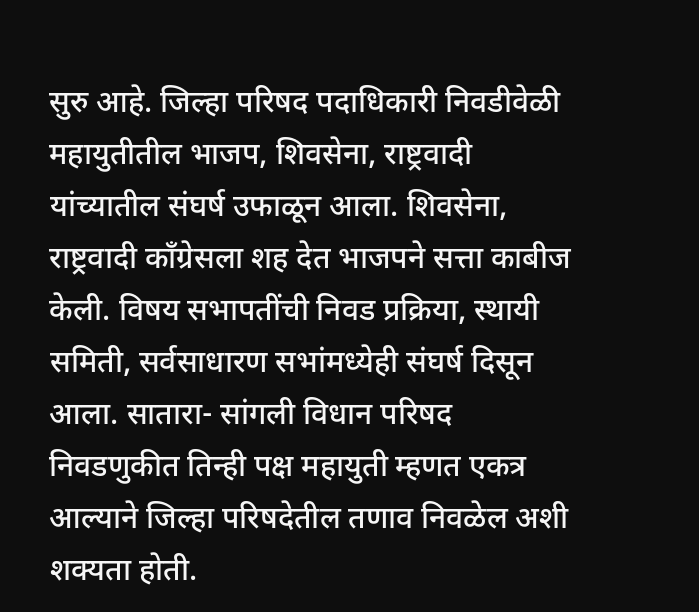सुरु आहे. जिल्हा परिषद पदाधिकारी निवडीवेळी महायुतीतील भाजप, शिवसेना, राष्ट्रवादी यांच्यातील संघर्ष उफाळून आला. शिवसेना, राष्ट्रवादी काँग्रेसला शह देत भाजपने सत्ता काबीज केली. विषय सभापतींची निवड प्रक्रिया, स्थायी समिती, सर्वसाधारण सभांमध्येही संघर्ष दिसून आला. सातारा- सांगली विधान परिषद निवडणुकीत तिन्ही पक्ष महायुती म्हणत एकत्र आल्याने जिल्हा परिषदेतील तणाव निवळेल अशी शक्यता होती.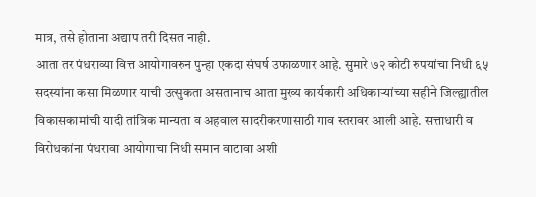मात्र, तसे होताना अद्याप तरी दिसत नाही.
आता तर पंधराव्या वित्त आयोगावरुन पुन्हा एकदा संघर्ष उफाळणार आहे. सुमारे ७२ कोटी रुपयांचा निधी ६५ सदस्यांना कसा मिळणार याची उत्सुकता असतानाच आता मुख्य कार्यकारी अधिकाऱ्यांच्या सहीने जिल्ह्यातील विकासकामांची यादी तांत्रिक मान्यता व अहवाल सादरीकरणासाठी गाव स्तरावर आली आहे. सत्ताधारी व विरोधकांना पंधरावा आयोगाचा निधी समान वाटावा अशी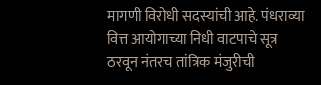मागणी विरोधी सदस्यांची आहे. पंधराव्या वित्त आयोगाच्या निधी वाटपाचे सूत्र ठरवून नंतरच तांत्रिक मंजुरीची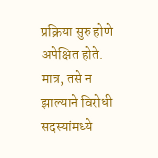प्रक्रिया सुरु होणे अपेक्षित होते. मात्र, तसे न झाल्याने विरोधी सदस्यांमध्ये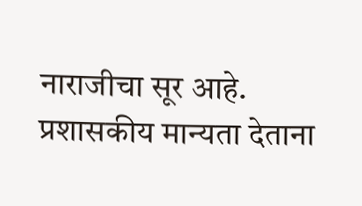नाराजीचा सूर आहे. प्रशासकीय मान्यता देताना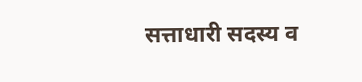सत्ताधारी सदस्य व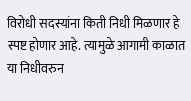विरोधी सदस्यांना किती निधी मिळणार हे स्पष्ट होणार आहे. त्यामुळे आगामी काळात या निधीवरुन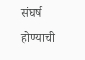संघर्ष होण्याची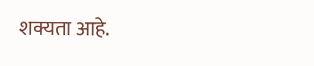शक्यता आहे.